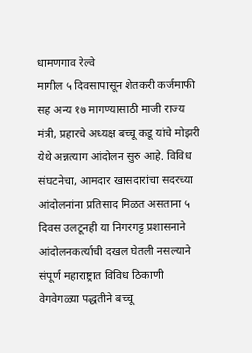धामणगाव रेल्वे
मागील ५ दिवसापासून शेतकरी कर्जमाफी सह अन्य १७ मागण्यासाठी माजी राज्य मंत्री, प्रहारचे अध्यक्ष बच्चू कडू यांचे मोझरी येथे अन्नत्याग आंदोलन सुरु आहे. विविध संघटनेचा, आमदार खासदारांचा सदरच्या आंदोलनांना प्रतिसाद मिळत असताना ५ दिवस उलटूनही या निगरगट्ट प्रशासनाने आंदोलनकर्त्याची दखल घेतली नसल्याने संपूर्ण महाराष्ट्रात विविध ठिकाणी वेगवेगळ्या पद्धतीने बच्चू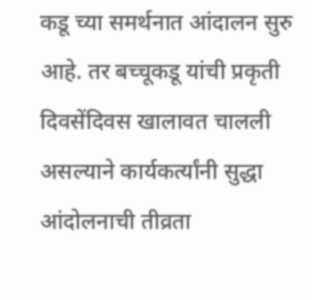कडू च्या समर्थनात आंदालन सुरु आहे. तर बच्चूकडू यांची प्रकृती दिवसेंदिवस खालावत चालली असल्याने कार्यकर्त्यांनी सुद्धा आंदोलनाची तीव्रता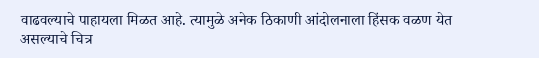वाढवल्याचे पाहायला मिळत आहे. त्यामुळे अनेक ठिकाणी आंदोलनाला हिंसक वळण येत असल्याचे चित्र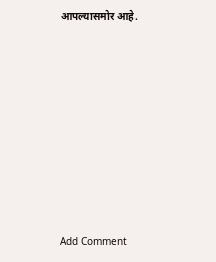आपल्यासमोर आहे.














Add Comment